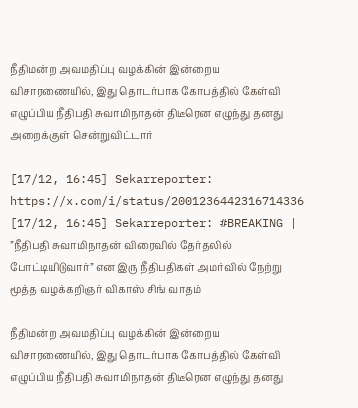நீதிமன்ற அவமதிப்பு வழக்கின் இன்றைய விசாரணையில், இது தொடர்பாக கோபத்தில் கேள்வி எழுப்பிய நீதிபதி சுவாமிநாதன் திடீரென எழுந்து தனது அறைக்குள் சென்றுவிட்டார்

[17/12, 16:45] Sekarreporter: https://x.com/i/status/2001236442316714336
[17/12, 16:45] Sekarreporter: #BREAKING | ”நீதிபதி சுவாமிநாதன் விரைவில் தேர்தலில் போட்டியிடுவார்” என இரு நீதிபதிகள் அமர்வில் நேற்று மூத்த வழக்கறிஞர் விகாஸ் சிங் வாதம்

நீதிமன்ற அவமதிப்பு வழக்கின் இன்றைய விசாரணையில், இது தொடர்பாக கோபத்தில் கேள்வி எழுப்பிய நீதிபதி சுவாமிநாதன் திடீரென எழுந்து தனது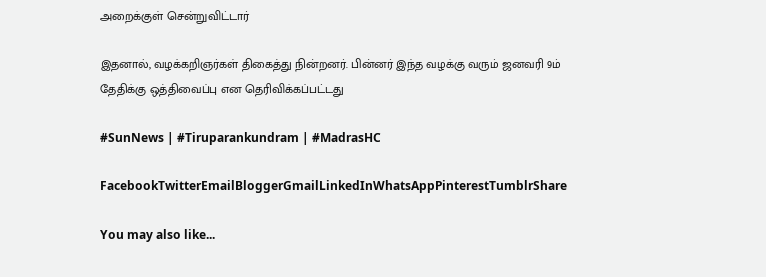அறைக்குள் சென்றுவிட்டார்

இதனால், வழக்கறிஞர்கள் திகைத்து நின்றனர். பின்னர் இந்த வழக்கு வரும் ஜனவரி 9ம் தேதிக்கு ஒத்திவைப்பு என தெரிவிக்கப்பட்டது

#SunNews | #Tiruparankundram | #MadrasHC

FacebookTwitterEmailBloggerGmailLinkedInWhatsAppPinterestTumblrShare

You may also like...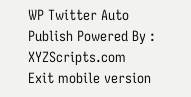WP Twitter Auto Publish Powered By : XYZScripts.com
Exit mobile version